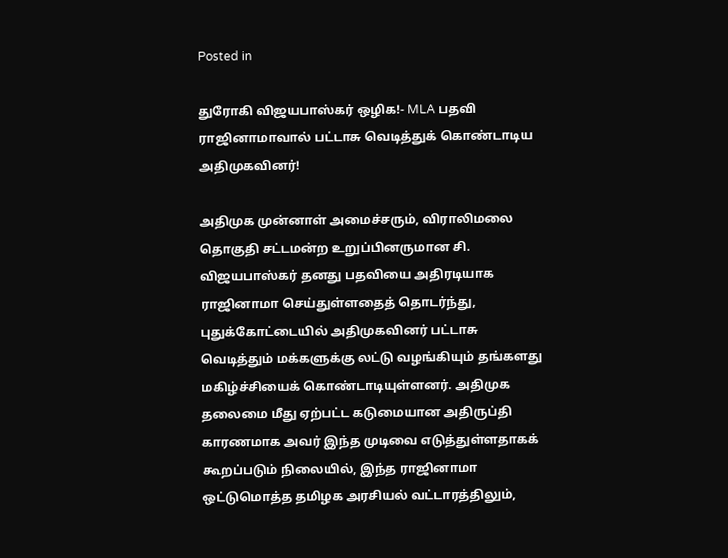Posted in

துரோகி விஜயபாஸ்கர் ஒழிக!- MLA பதவி ராஜினாமாவால் பட்டாசு வெடித்துக் கொண்டாடிய அதிமுகவினர்!

அதிமுக முன்னாள் அமைச்சரும், விராலிமலை தொகுதி சட்டமன்ற உறுப்பினருமான சி. விஜயபாஸ்கர் தனது பதவியை அதிரடியாக ராஜினாமா செய்துள்ளதைத் தொடர்ந்து, புதுக்கோட்டையில் அதிமுகவினர் பட்டாசு வெடித்தும் மக்களுக்கு லட்டு வழங்கியும் தங்களது மகிழ்ச்சியைக் கொண்டாடியுள்ளனர். அதிமுக தலைமை மீது ஏற்பட்ட கடுமையான அதிருப்தி காரணமாக அவர் இந்த முடிவை எடுத்துள்ளதாகக் கூறப்படும் நிலையில், இந்த ராஜினாமா ஒட்டுமொத்த தமிழக அரசியல் வட்டாரத்திலும்,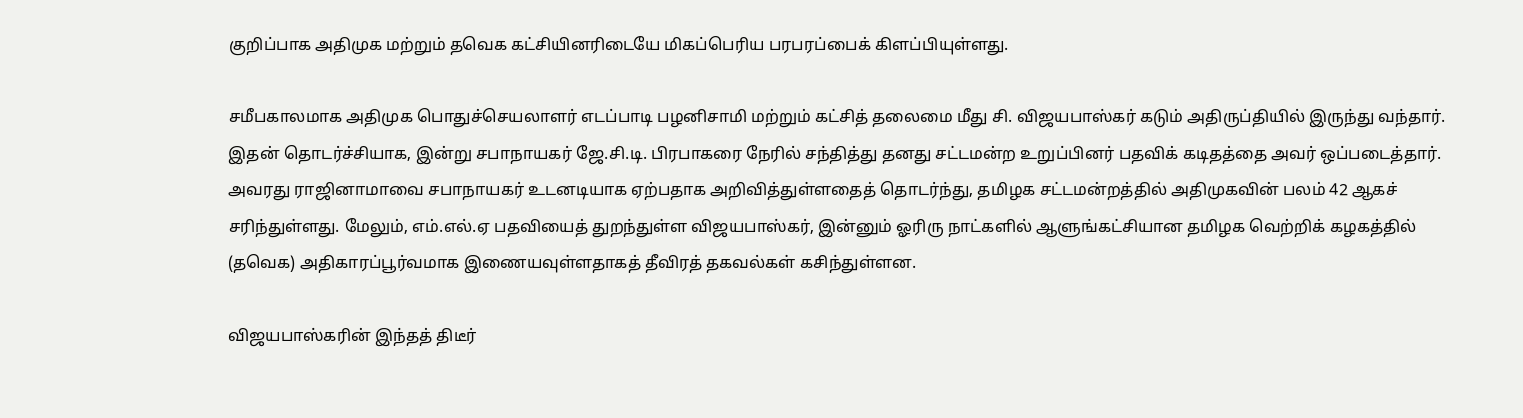குறிப்பாக அதிமுக மற்றும் தவெக கட்சியினரிடையே மிகப்பெரிய பரபரப்பைக் கிளப்பியுள்ளது.

சமீபகாலமாக அதிமுக பொதுச்செயலாளர் எடப்பாடி பழனிசாமி மற்றும் கட்சித் தலைமை மீது சி. விஜயபாஸ்கர் கடும் அதிருப்தியில் இருந்து வந்தார். இதன் தொடர்ச்சியாக, இன்று சபாநாயகர் ஜே.சி.டி. பிரபாகரை நேரில் சந்தித்து தனது சட்டமன்ற உறுப்பினர் பதவிக் கடிதத்தை அவர் ஒப்படைத்தார். அவரது ராஜினாமாவை சபாநாயகர் உடனடியாக ஏற்பதாக அறிவித்துள்ளதைத் தொடர்ந்து, தமிழக சட்டமன்றத்தில் அதிமுகவின் பலம் 42 ஆகச் சரிந்துள்ளது. மேலும், எம்.எல்.ஏ பதவியைத் துறந்துள்ள விஜயபாஸ்கர், இன்னும் ஓரிரு நாட்களில் ஆளுங்கட்சியான தமிழக வெற்றிக் கழகத்தில் (தவெக) அதிகாரப்பூர்வமாக இணையவுள்ளதாகத் தீவிரத் தகவல்கள் கசிந்துள்ளன.

விஜயபாஸ்கரின் இந்தத் திடீர்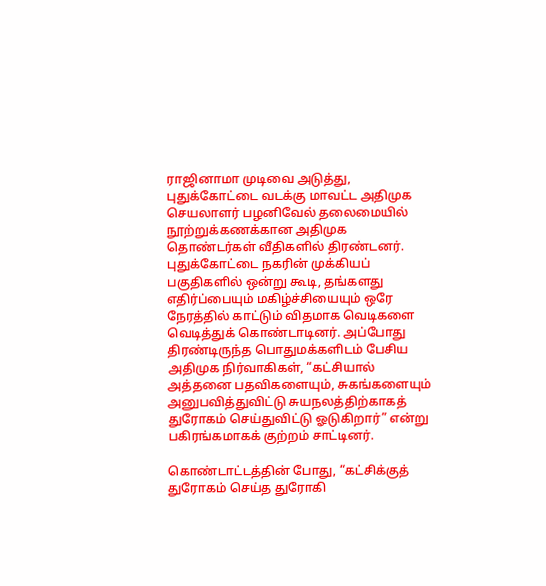ராஜினாமா முடிவை அடுத்து, புதுக்கோட்டை வடக்கு மாவட்ட அதிமுக செயலாளர் பழனிவேல் தலைமையில் நூற்றுக்கணக்கான அதிமுக தொண்டர்கள் வீதிகளில் திரண்டனர். புதுக்கோட்டை நகரின் முக்கியப் பகுதிகளில் ஒன்று கூடி, தங்களது எதிர்ப்பையும் மகிழ்ச்சியையும் ஒரே நேரத்தில் காட்டும் விதமாக வெடிகளை வெடித்துக் கொண்டாடினர். அப்போது திரண்டிருந்த பொதுமக்களிடம் பேசிய அதிமுக நிர்வாகிகள், “கட்சியால் அத்தனை பதவிகளையும், சுகங்களையும் அனுபவித்துவிட்டு சுயநலத்திற்காகத் துரோகம் செய்துவிட்டு ஓடுகிறார்” என்று பகிரங்கமாகக் குற்றம் சாட்டினர்.

கொண்டாட்டத்தின் போது, “கட்சிக்குத் துரோகம் செய்த துரோகி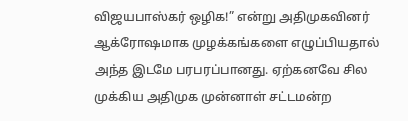விஜயபாஸ்கர் ஒழிக!” என்று அதிமுகவினர் ஆக்ரோஷமாக முழக்கங்களை எழுப்பியதால் அந்த இடமே பரபரப்பானது. ஏற்கனவே சில முக்கிய அதிமுக முன்னாள் சட்டமன்ற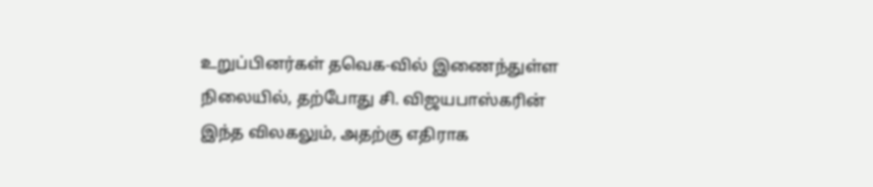உறுப்பினர்கள் தவெக-வில் இணைந்துள்ள நிலையில், தற்போது சி. விஜயபாஸ்கரின் இந்த விலகலும், அதற்கு எதிராக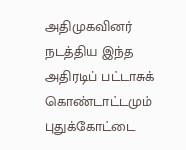அதிமுகவினர் நடத்திய இந்த அதிரடிப் பட்டாசுக் கொண்டாட்டமும் புதுக்கோட்டை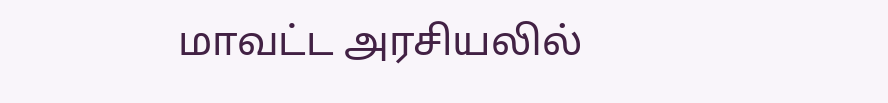மாவட்ட அரசியலில்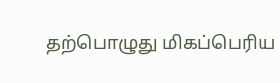தற்பொழுது மிகப்பெரிய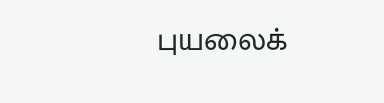புயலைக்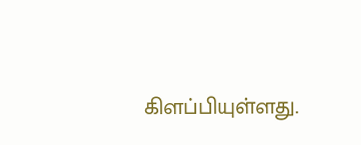கிளப்பியுள்ளது.